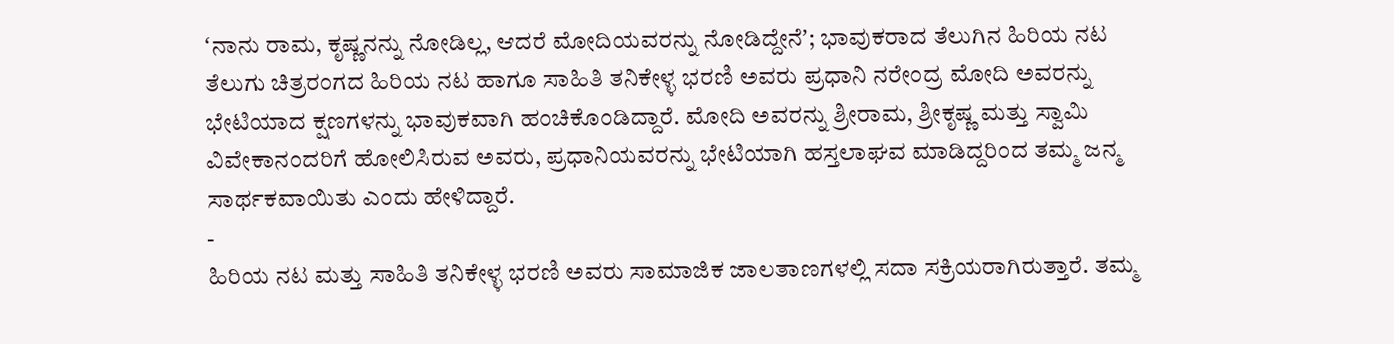ʻನಾನು ರಾಮ, ಕೃಷ್ಣನನ್ನು ನೋಡಿಲ್ಲ, ಆದರೆ ಮೋದಿಯವರನ್ನು ನೋಡಿದ್ದೇನೆʼ; ಭಾವುಕರಾದ ತೆಲುಗಿನ ಹಿರಿಯ ನಟ
ತೆಲುಗು ಚಿತ್ರರಂಗದ ಹಿರಿಯ ನಟ ಹಾಗೂ ಸಾಹಿತಿ ತನಿಕೇಳ್ಳ ಭರಣಿ ಅವರು ಪ್ರಧಾನಿ ನರೇಂದ್ರ ಮೋದಿ ಅವರನ್ನು ಭೇಟಿಯಾದ ಕ್ಷಣಗಳನ್ನು ಭಾವುಕವಾಗಿ ಹಂಚಿಕೊಂಡಿದ್ದಾರೆ. ಮೋದಿ ಅವರನ್ನು ಶ್ರೀರಾಮ, ಶ್ರೀಕೃಷ್ಣ ಮತ್ತು ಸ್ವಾಮಿ ವಿವೇಕಾನಂದರಿಗೆ ಹೋಲಿಸಿರುವ ಅವರು, ಪ್ರಧಾನಿಯವರನ್ನು ಭೇಟಿಯಾಗಿ ಹಸ್ತಲಾಘವ ಮಾಡಿದ್ದರಿಂದ ತಮ್ಮ ಜನ್ಮ ಸಾರ್ಥಕವಾಯಿತು ಎಂದು ಹೇಳಿದ್ದಾರೆ.
-
ಹಿರಿಯ ನಟ ಮತ್ತು ಸಾಹಿತಿ ತನಿಕೇಳ್ಳ ಭರಣಿ ಅವರು ಸಾಮಾಜಿಕ ಜಾಲತಾಣಗಳಲ್ಲಿ ಸದಾ ಸಕ್ರಿಯರಾಗಿರುತ್ತಾರೆ. ತಮ್ಮ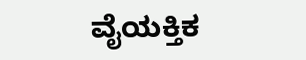ವೈಯಕ್ತಿಕ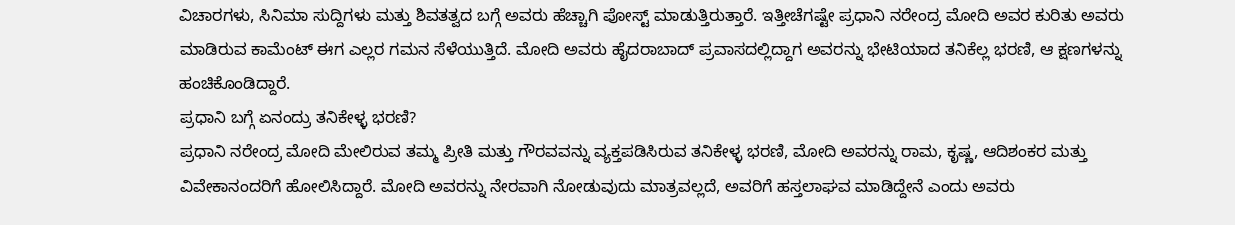ವಿಚಾರಗಳು, ಸಿನಿಮಾ ಸುದ್ದಿಗಳು ಮತ್ತು ಶಿವತತ್ವದ ಬಗ್ಗೆ ಅವರು ಹೆಚ್ಚಾಗಿ ಪೋಸ್ಟ್ ಮಾಡುತ್ತಿರುತ್ತಾರೆ. ಇತ್ತೀಚೆಗಷ್ಟೇ ಪ್ರಧಾನಿ ನರೇಂದ್ರ ಮೋದಿ ಅವರ ಕುರಿತು ಅವರು ಮಾಡಿರುವ ಕಾಮೆಂಟ್ ಈಗ ಎಲ್ಲರ ಗಮನ ಸೆಳೆಯುತ್ತಿದೆ. ಮೋದಿ ಅವರು ಹೈದರಾಬಾದ್ ಪ್ರವಾಸದಲ್ಲಿದ್ದಾಗ ಅವರನ್ನು ಭೇಟಿಯಾದ ತನಿಕೆಲ್ಲ ಭರಣಿ, ಆ ಕ್ಷಣಗಳನ್ನು ಹಂಚಿಕೊಂಡಿದ್ದಾರೆ.
ಪ್ರಧಾನಿ ಬಗ್ಗೆ ಏನಂದ್ರು ತನಿಕೇಳ್ಳ ಭರಣಿ?
ಪ್ರಧಾನಿ ನರೇಂದ್ರ ಮೋದಿ ಮೇಲಿರುವ ತಮ್ಮ ಪ್ರೀತಿ ಮತ್ತು ಗೌರವವನ್ನು ವ್ಯಕ್ತಪಡಿಸಿರುವ ತನಿಕೇಳ್ಳ ಭರಣಿ, ಮೋದಿ ಅವರನ್ನು ರಾಮ, ಕೃಷ್ಣ, ಆದಿಶಂಕರ ಮತ್ತು ವಿವೇಕಾನಂದರಿಗೆ ಹೋಲಿಸಿದ್ದಾರೆ. ಮೋದಿ ಅವರನ್ನು ನೇರವಾಗಿ ನೋಡುವುದು ಮಾತ್ರವಲ್ಲದೆ, ಅವರಿಗೆ ಹಸ್ತಲಾಘವ ಮಾಡಿದ್ದೇನೆ ಎಂದು ಅವರು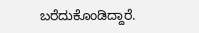ಬರೆದುಕೊಂಡಿದ್ದಾರೆ.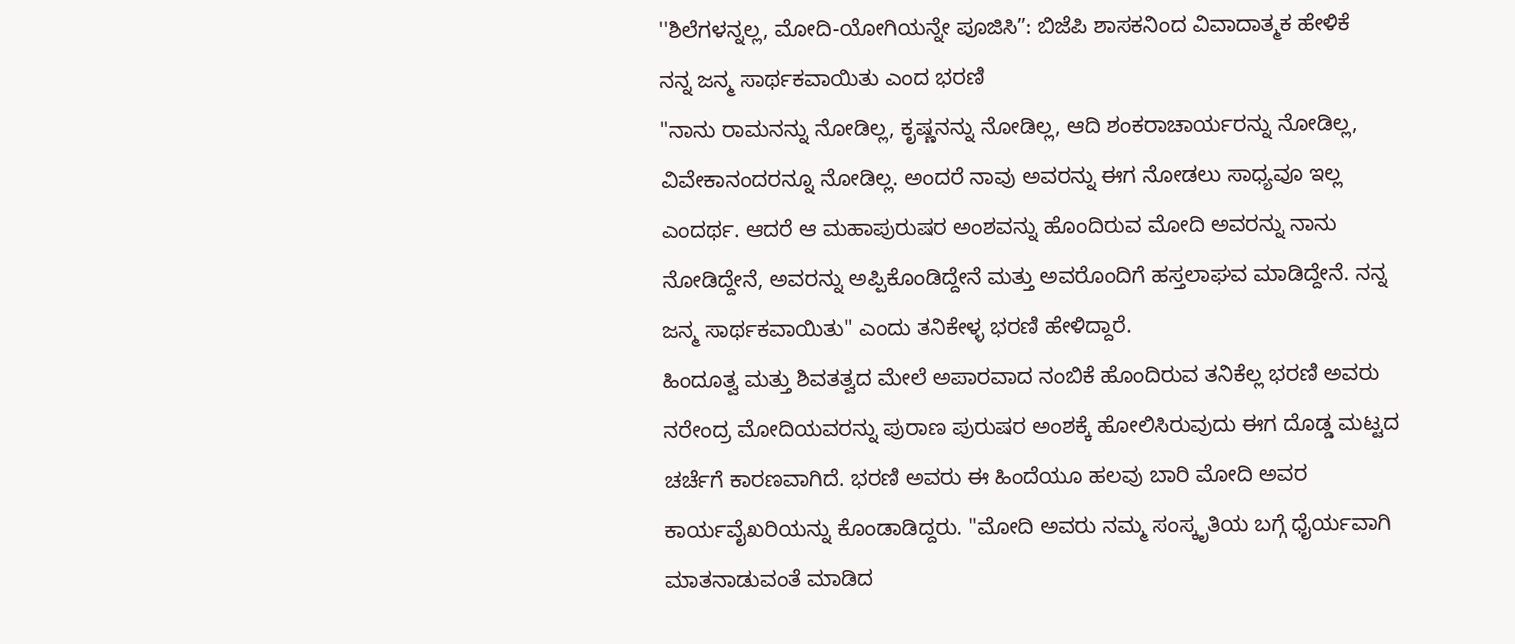''ಶಿಲೆಗಳನ್ನಲ್ಲ, ಮೋದಿ-ಯೋಗಿಯನ್ನೇ ಪೂಜಿಸಿʼʼ: ಬಿಜೆಪಿ ಶಾಸಕನಿಂದ ವಿವಾದಾತ್ಮಕ ಹೇಳಿಕೆ
ನನ್ನ ಜನ್ಮ ಸಾರ್ಥಕವಾಯಿತು ಎಂದ ಭರಣಿ
"ನಾನು ರಾಮನನ್ನು ನೋಡಿಲ್ಲ, ಕೃಷ್ಣನನ್ನು ನೋಡಿಲ್ಲ, ಆದಿ ಶಂಕರಾಚಾರ್ಯರನ್ನು ನೋಡಿಲ್ಲ, ವಿವೇಕಾನಂದರನ್ನೂ ನೋಡಿಲ್ಲ. ಅಂದರೆ ನಾವು ಅವರನ್ನು ಈಗ ನೋಡಲು ಸಾಧ್ಯವೂ ಇಲ್ಲ ಎಂದರ್ಥ. ಆದರೆ ಆ ಮಹಾಪುರುಷರ ಅಂಶವನ್ನು ಹೊಂದಿರುವ ಮೋದಿ ಅವರನ್ನು ನಾನು ನೋಡಿದ್ದೇನೆ, ಅವರನ್ನು ಅಪ್ಪಿಕೊಂಡಿದ್ದೇನೆ ಮತ್ತು ಅವರೊಂದಿಗೆ ಹಸ್ತಲಾಘವ ಮಾಡಿದ್ದೇನೆ. ನನ್ನ ಜನ್ಮ ಸಾರ್ಥಕವಾಯಿತು" ಎಂದು ತನಿಕೇಳ್ಳ ಭರಣಿ ಹೇಳಿದ್ದಾರೆ.
ಹಿಂದೂತ್ವ ಮತ್ತು ಶಿವತತ್ವದ ಮೇಲೆ ಅಪಾರವಾದ ನಂಬಿಕೆ ಹೊಂದಿರುವ ತನಿಕೆಲ್ಲ ಭರಣಿ ಅವರು ನರೇಂದ್ರ ಮೋದಿಯವರನ್ನು ಪುರಾಣ ಪುರುಷರ ಅಂಶಕ್ಕೆ ಹೋಲಿಸಿರುವುದು ಈಗ ದೊಡ್ಡ ಮಟ್ಟದ ಚರ್ಚೆಗೆ ಕಾರಣವಾಗಿದೆ. ಭರಣಿ ಅವರು ಈ ಹಿಂದೆಯೂ ಹಲವು ಬಾರಿ ಮೋದಿ ಅವರ ಕಾರ್ಯವೈಖರಿಯನ್ನು ಕೊಂಡಾಡಿದ್ದರು. "ಮೋದಿ ಅವರು ನಮ್ಮ ಸಂಸ್ಕೃತಿಯ ಬಗ್ಗೆ ಧೈರ್ಯವಾಗಿ ಮಾತನಾಡುವಂತೆ ಮಾಡಿದ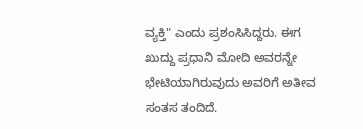ವ್ಯಕ್ತಿ" ಎಂದು ಪ್ರಶಂಸಿಸಿದ್ದರು. ಈಗ ಖುದ್ದು ಪ್ರಧಾನಿ ಮೋದಿ ಅವರನ್ನೇ ಭೇಟಿಯಾಗಿರುವುದು ಅವರಿಗೆ ಅತೀವ ಸಂತಸ ತಂದಿದೆ.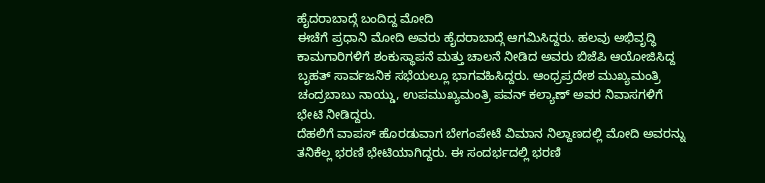ಹೈದರಾಬಾದ್ಗೆ ಬಂದಿದ್ದ ಮೋದಿ
ಈಚೆಗೆ ಪ್ರಧಾನಿ ಮೋದಿ ಅವರು ಹೈದರಾಬಾದ್ಗೆ ಆಗಮಿಸಿದ್ದರು. ಹಲವು ಅಭಿವೃದ್ಧಿ ಕಾಮಗಾರಿಗಳಿಗೆ ಶಂಕುಸ್ಥಾಪನೆ ಮತ್ತು ಚಾಲನೆ ನೀಡಿದ ಅವರು ಬಿಜೆಪಿ ಆಯೋಜಿಸಿದ್ದ ಬೃಹತ್ ಸಾರ್ವಜನಿಕ ಸಭೆಯಲ್ಲೂ ಭಾಗವಹಿಸಿದ್ದರು. ಆಂಧ್ರಪ್ರದೇಶ ಮುಖ್ಯಮಂತ್ರಿ ಚಂದ್ರಬಾಬು ನಾಯ್ಡು, ಉಪಮುಖ್ಯಮಂತ್ರಿ ಪವನ್ ಕಲ್ಯಾಣ್ ಅವರ ನಿವಾಸಗಳಿಗೆ ಭೇಟಿ ನೀಡಿದ್ದರು.
ದೆಹಲಿಗೆ ವಾಪಸ್ ಹೊರಡುವಾಗ ಬೇಗಂಪೇಟೆ ವಿಮಾನ ನಿಲ್ದಾಣದಲ್ಲಿ ಮೋದಿ ಅವರನ್ನು ತನಿಕೆಲ್ಲ ಭರಣಿ ಭೇಟಿಯಾಗಿದ್ದರು. ಈ ಸಂದರ್ಭದಲ್ಲಿ ಭರಣಿ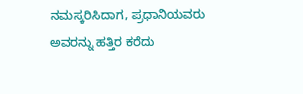ನಮಸ್ಕರಿಸಿದಾಗ, ಪ್ರಧಾನಿಯವರು ಅವರನ್ನು ಹತ್ತಿರ ಕರೆದು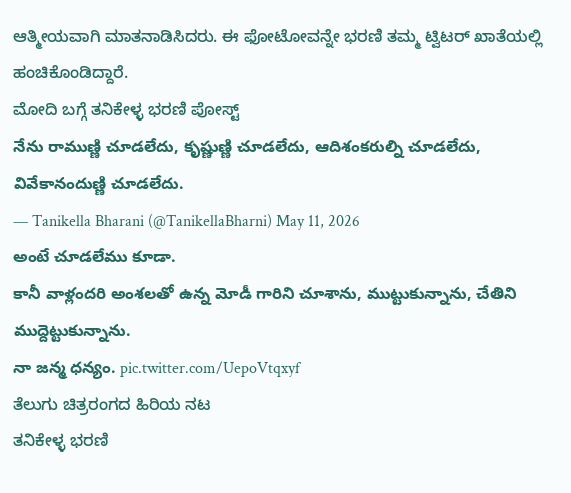ಆತ್ಮೀಯವಾಗಿ ಮಾತನಾಡಿಸಿದರು. ಈ ಫೋಟೋವನ್ನೇ ಭರಣಿ ತಮ್ಮ ಟ್ವಿಟರ್ ಖಾತೆಯಲ್ಲಿ ಹಂಚಿಕೊಂಡಿದ್ದಾರೆ.
ಮೋದಿ ಬಗ್ಗೆ ತನಿಕೇಳ್ಳ ಭರಣಿ ಪೋಸ್ಟ್
నేను రాముణ్ణి చూడలేదు, కృష్ణుణ్ణి చూడలేదు, ఆదిశంకరుల్ని చూడలేదు, వివేకానందుణ్ణి చూడలేదు.
— Tanikella Bharani (@TanikellaBharni) May 11, 2026
అంటే చూడలేము కూడా.
కానీ వాళ్లందరి అంశలతో ఉన్న మోడీ గారిని చూశాను, ముట్టుకున్నాను, చేతిని ముద్దెట్టుకున్నాను.
నా జన్మ ధన్యం. pic.twitter.com/UepoVtqxyf
ತೆಲುಗು ಚಿತ್ರರಂಗದ ಹಿರಿಯ ನಟ
ತನಿಕೇಳ್ಳ ಭರಣಿ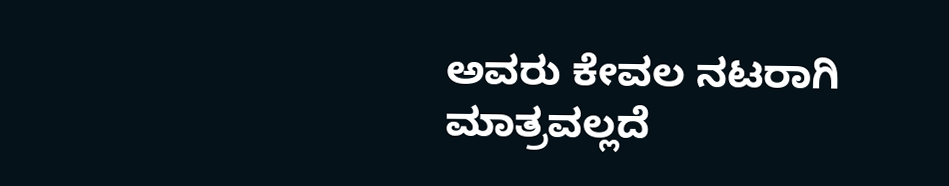ಅವರು ಕೇವಲ ನಟರಾಗಿ ಮಾತ್ರವಲ್ಲದೆ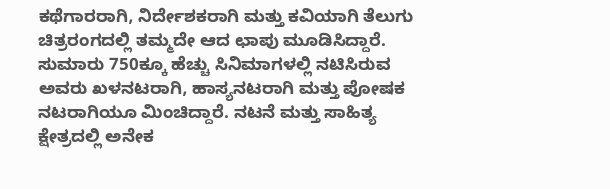ಕಥೆಗಾರರಾಗಿ, ನಿರ್ದೇಶಕರಾಗಿ ಮತ್ತು ಕವಿಯಾಗಿ ತೆಲುಗು ಚಿತ್ರರಂಗದಲ್ಲಿ ತಮ್ಮದೇ ಆದ ಛಾಪು ಮೂಡಿಸಿದ್ದಾರೆ. ಸುಮಾರು 750ಕ್ಕೂ ಹೆಚ್ಚು ಸಿನಿಮಾಗಳಲ್ಲಿ ನಟಿಸಿರುವ ಅವರು ಖಳನಟರಾಗಿ, ಹಾಸ್ಯನಟರಾಗಿ ಮತ್ತು ಪೋಷಕ ನಟರಾಗಿಯೂ ಮಿಂಚಿದ್ದಾರೆ. ನಟನೆ ಮತ್ತು ಸಾಹಿತ್ಯ ಕ್ಷೇತ್ರದಲ್ಲಿ ಅನೇಕ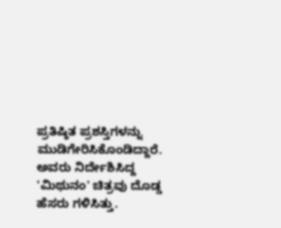ಪ್ರತಿಷ್ಠಿತ ಪ್ರಶಸ್ತಿಗಳನ್ನು ಮುಡಿಗೇರಿಸಿಕೊಂಡಿದ್ದಾರೆ. ಅವರು ನಿರ್ದೇಶಿಸಿದ್ದ 'ಮಿಥುನಂ' ಚಿತ್ರವು ದೊಡ್ಡ ಹೆಸರು ಗಳಿಸಿತ್ತು.